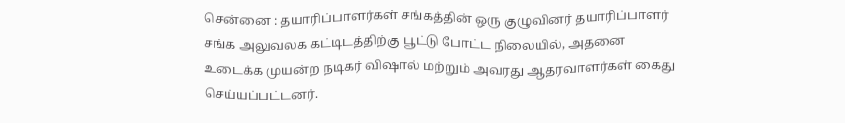சென்னை : தயாரிப்பாளர்கள் சங்கத்தின் ஒரு குழுவினர் தயாரிப்பாளர் சங்க அலுவலக கட்டிடத்திற்கு பூட்டு போட்ட நிலையில், அதனை உடைக்க முயன்ற நடிகர் விஷால் மற்றும் அவரது ஆதரவாளர்கள் கைது செய்யப்பட்டனர்.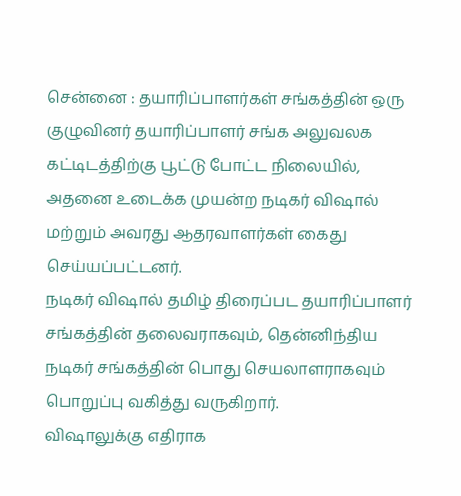சென்னை : தயாரிப்பாளர்கள் சங்கத்தின் ஒரு குழுவினர் தயாரிப்பாளர் சங்க அலுவலக கட்டிடத்திற்கு பூட்டு போட்ட நிலையில், அதனை உடைக்க முயன்ற நடிகர் விஷால் மற்றும் அவரது ஆதரவாளர்கள் கைது செய்யப்பட்டனர்.
நடிகர் விஷால் தமிழ் திரைப்பட தயாரிப்பாளர் சங்கத்தின் தலைவராகவும், தென்னிந்திய நடிகர் சங்கத்தின் பொது செயலாளராகவும் பொறுப்பு வகித்து வருகிறார்.
விஷாலுக்கு எதிராக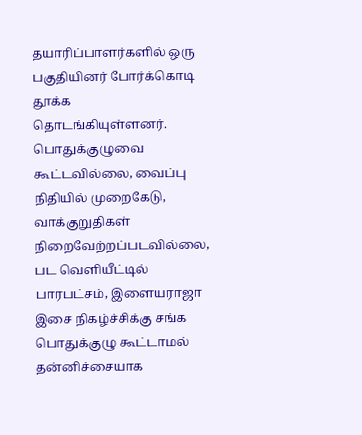தயாரிப்பாளர்களில் ஒரு பகுதியினர் போர்க்கொடி தூக்க தொடங்கியுள்ளனர். பொதுக்குழுவை கூட்டவில்லை, வைப்பு நிதியில் முறைகேடு, வாக்குறுதிகள் நிறைவேற்றப்படவில்லை, பட வெளியீட்டில் பாரபட்சம், இளையராஜா இசை நிகழ்ச்சிக்கு சங்க பொதுக்குழு கூட்டாமல் தன்னிச்சையாக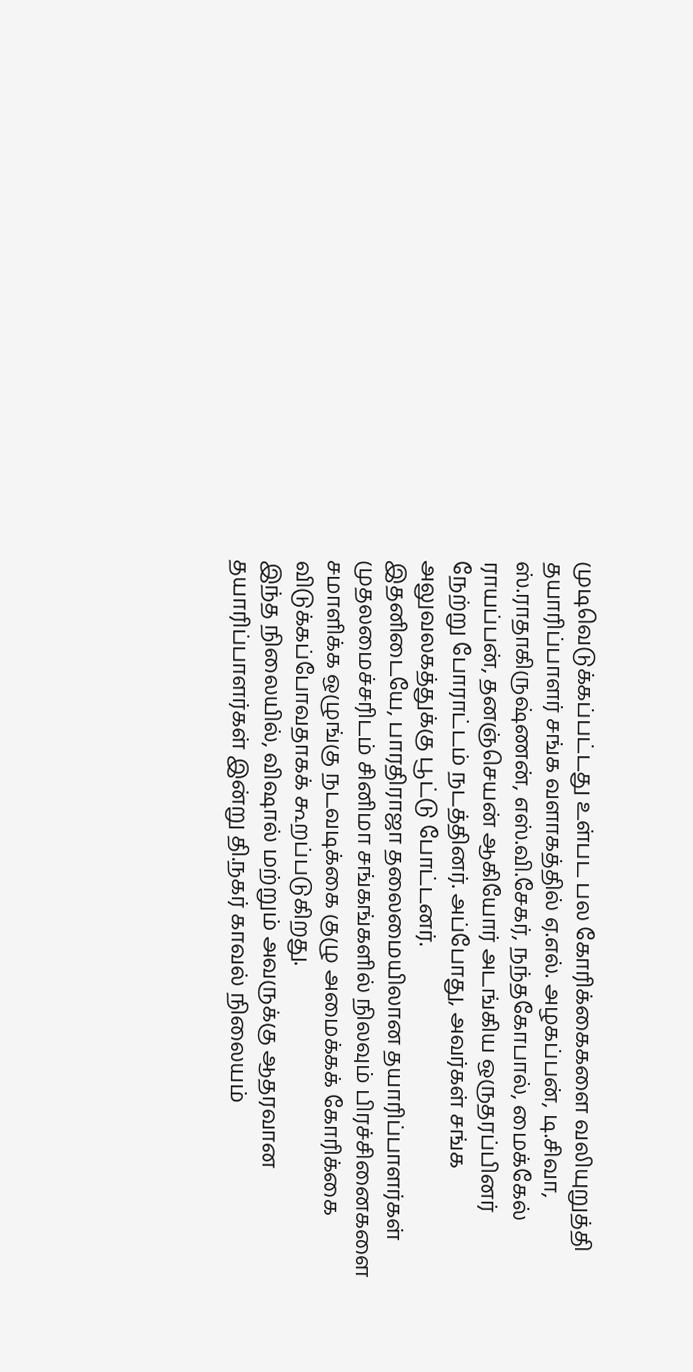முடிவெடுக்கப்பட்டது உள்பட பல கோரிக்கைகளை வலியுறுத்தி தயாரிப்பாளர் சங்க வளாகத்தில் ஏ.எல். அழகப்பன், டி.சிவா, ஸ்.ராதாகிருஷ்ணன், எஸ்.வி.சேகர், நந்தகோபால், மைக்கேல் ராயப்பன், தனஞ்செயன் ஆகியோர் அடங்கிய ஒருதரப்பினர் நேற்று போராட்டம் நடத்தினர். அப்போது, அவர்கள் சங்க அலுவலகத்துக்கு பூட்டு போட்டனர்.
இதனிடையே, பாரதிராஜா தலைமையிலான தயாரிப்பாளர்கள் முதலமைச்சரிடம் சினிமா சங்கங்களில் நிலவும் பிரச்சினைகளை சமாளிக்க ஒழுங்கு நடவடிக்கை குழு அமைக்கக் கோரிக்கை விடுக்கப்போவதாகக் கூறப்படுகிறது.
இந்த நிலையில், விஷால் மற்றும் அவருக்கு ஆதரவான தயாரிப்பாளர்கள் இன்று தி.நகர் காவல் நிலையம்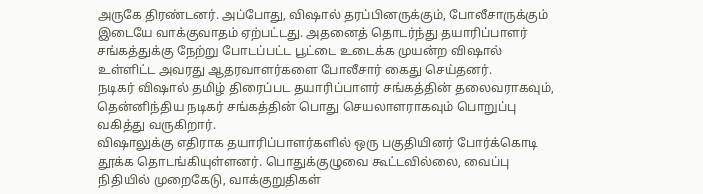அருகே திரண்டனர். அப்போது, விஷால் தரப்பினருக்கும், போலீசாருக்கும் இடையே வாக்குவாதம் ஏற்பட்டது. அதனைத் தொடர்ந்து தயாரிப்பாளர் சங்கத்துக்கு நேற்று போடப்பட்ட பூட்டை உடைக்க முயன்ற விஷால் உள்ளிட்ட அவரது ஆதரவாளர்களை போலீசார் கைது செய்தனர்.
நடிகர் விஷால் தமிழ் திரைப்பட தயாரிப்பாளர் சங்கத்தின் தலைவராகவும், தென்னிந்திய நடிகர் சங்கத்தின் பொது செயலாளராகவும் பொறுப்பு வகித்து வருகிறார்.
விஷாலுக்கு எதிராக தயாரிப்பாளர்களில் ஒரு பகுதியினர் போர்க்கொடி தூக்க தொடங்கியுள்ளனர். பொதுக்குழுவை கூட்டவில்லை, வைப்பு நிதியில் முறைகேடு, வாக்குறுதிகள்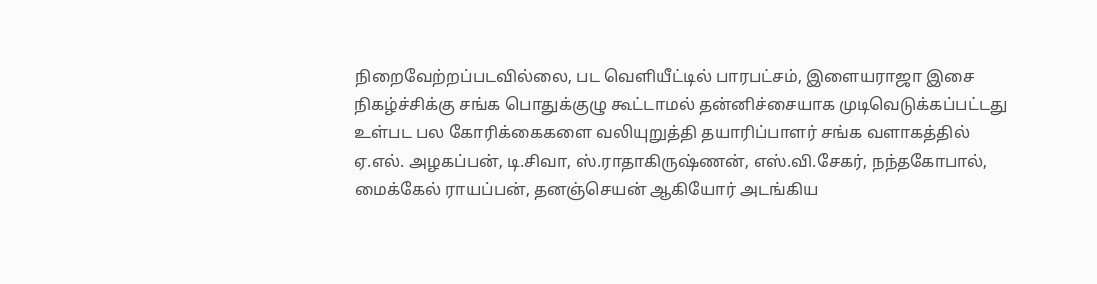நிறைவேற்றப்படவில்லை, பட வெளியீட்டில் பாரபட்சம், இளையராஜா இசை நிகழ்ச்சிக்கு சங்க பொதுக்குழு கூட்டாமல் தன்னிச்சையாக முடிவெடுக்கப்பட்டது உள்பட பல கோரிக்கைகளை வலியுறுத்தி தயாரிப்பாளர் சங்க வளாகத்தில் ஏ.எல். அழகப்பன், டி.சிவா, ஸ்.ராதாகிருஷ்ணன், எஸ்.வி.சேகர், நந்தகோபால், மைக்கேல் ராயப்பன், தனஞ்செயன் ஆகியோர் அடங்கிய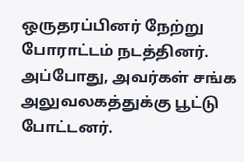ஒருதரப்பினர் நேற்று போராட்டம் நடத்தினர். அப்போது, அவர்கள் சங்க அலுவலகத்துக்கு பூட்டு போட்டனர்.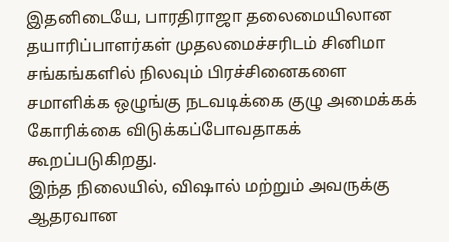இதனிடையே, பாரதிராஜா தலைமையிலான தயாரிப்பாளர்கள் முதலமைச்சரிடம் சினிமா சங்கங்களில் நிலவும் பிரச்சினைகளை சமாளிக்க ஒழுங்கு நடவடிக்கை குழு அமைக்கக் கோரிக்கை விடுக்கப்போவதாகக் கூறப்படுகிறது.
இந்த நிலையில், விஷால் மற்றும் அவருக்கு ஆதரவான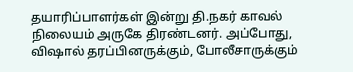தயாரிப்பாளர்கள் இன்று தி.நகர் காவல் நிலையம் அருகே திரண்டனர். அப்போது, விஷால் தரப்பினருக்கும், போலீசாருக்கும்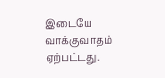இடையே வாக்குவாதம் ஏற்பட்டது.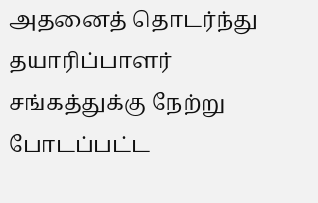அதனைத் தொடர்ந்து தயாரிப்பாளர் சங்கத்துக்கு நேற்று போடப்பட்ட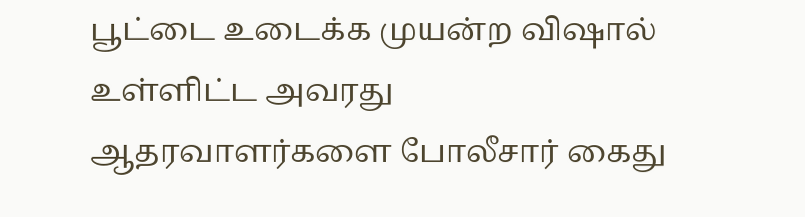பூட்டை உடைக்க முயன்ற விஷால் உள்ளிட்ட அவரது ஆதரவாளர்களை போலீசார் கைது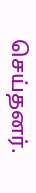செய்தனர்.